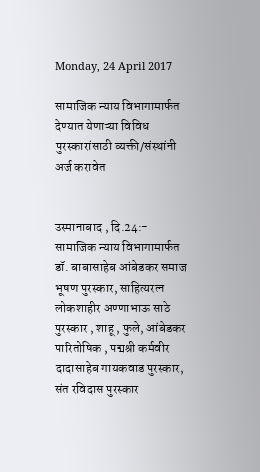Monday, 24 April 2017

सामाजिक न्याय विभागामार्फत देण्यात येणाऱ्या विविध पुरस्कारांसाठी व्यक्ती/संस्थांनी अर्ज करावेत


उस्मानाबाद , दि.24:- सामाजिक न्याय विभागामार्फत डॉ. बाबासाहेब आंबेडकर समाज भूषण पुरस्कार, साहित्यरत्न लोकशाहीर अण्णाभाऊ साठे पुरस्कार , शाहू , फुले, आंबेडकर पारितोषिक , पद्मश्री कर्मवीर दादासाहेब गायकवाड पुरस्कार, संत रविदास पुरस्कार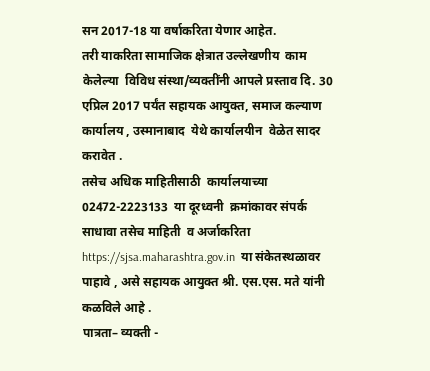सन 2017-18 या वर्षाकरिता येणार आहेत.
तरी याकरिता सामाजिक क्षेत्रात उल्लेखणीय  काम केलेल्या  विविध संस्था/व्यक्तींनी आपले प्रस्ताव दि. 30 एप्रिल 2017 पर्यंत सहायक आयुक्त, समाज कल्याण कार्यालय , उस्मानाबाद  येथे कार्यालयीन  वेळेत सादर करावेत .
तसेच अधिक माहितीसाठी  कार्यालयाच्या 02472-2223133  या दूरध्वनी  क्रमांकावर संपर्क साधावा तसेच माहिती  व अर्जाकरिता https://sjsa.maharashtra.gov.in  या संकेतस्थळावर पाहावे , असे सहायक आयुक्त श्री. एस.एस. मते यांनी कळविले आहे .
पात्रता– व्यक्ती -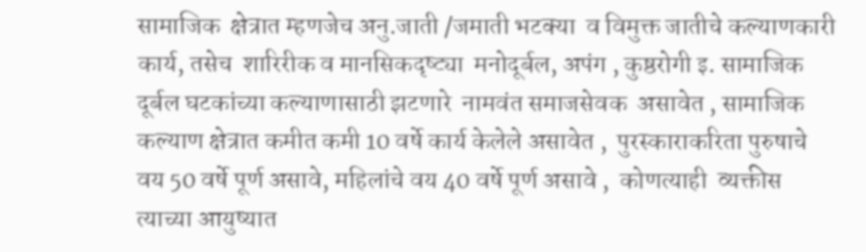सामाजिक  क्षेत्रात म्हणजेच अनु.जाती /जमाती भटक्या  व विमुक्त जातीचे कल्याणकारी  कार्य, तसेच  शारिरीक व मानसिकदृष्ट्या  मनोदूर्बल, अपंग , कुष्ठरोगी इ. सामाजिक दूर्बल घटकांच्या कल्याणासाठी झटणारे  नामवंत समाजसेवक  असावेत , सामाजिक कल्याण क्षेत्रात कमीत कमी 10 वर्षे कार्य केलेले असावेत ,  पुरस्काराकरिता पुरुषाचे वय 50 वर्षे पूर्ण असावे, महिलांचे वय 40 वर्षे पूर्ण असावे ,  कोणत्याही  व्यक्तीस  त्याच्या आयुष्यात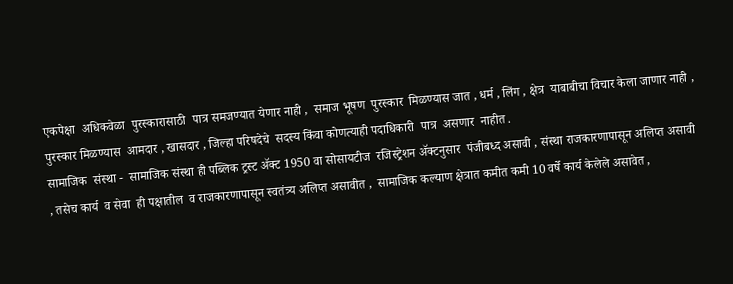एकपेक्षा  अधिकवेळा  पुरस्कारासाठी  पात्र समजण्यात येणार नाही ,  समाज भूषण  पुरस्कार  मिळण्यास जात , धर्म , लिंग , क्षेत्र  याबाबीचा विचार केला जाणार नाही , पुरस्कार मिळण्यास  आमदार , खासदार , जिल्हा परिषदेचे  सदस्य किंवा कोणत्याही पदाधिकारी  पात्र  असणार  नाहीत .
सामाजिक  संस्था -  सामाजिक संस्था ही पब्लिक ट्रस्ट ॲक्ट 1950 वा सोसायटीज  रजिस्ट्रेशन ॲक्टनुसार  पंजीबध्द असावी , संस्था राजकारणापासून अलिप्त असावी , तसेच कार्य  व सेवा  ही पक्षातील  व राजकारणापासून स्वतंत्र्य अलिप्त असावीत ,  सामाजिक कल्याण क्षेत्रात कमीत कमी 10 वर्षे कार्य केलेले असावेत ,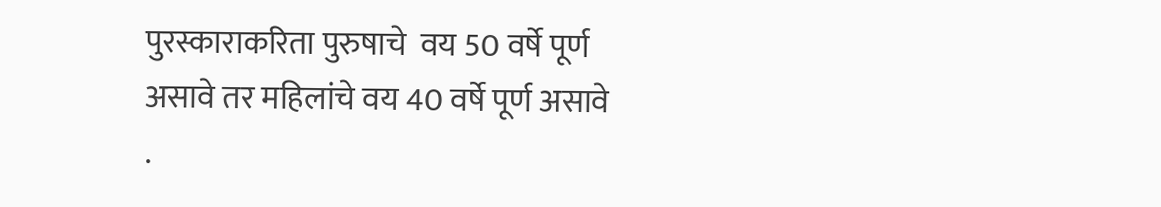पुरस्काराकरिता पुरुषाचे  वय 50 वर्षे पूर्ण असावे तर महिलांचे वय 40 वर्षे पूर्ण असावे .